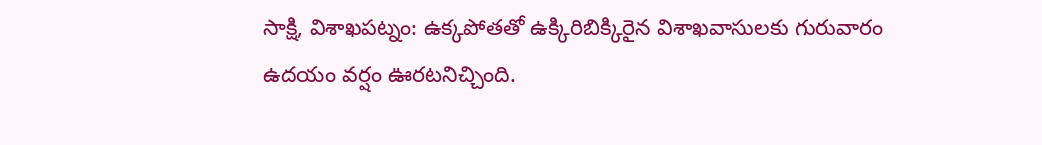సాక్షి, విశాఖపట్నం: ఉక్కపోతతో ఉక్కిరిబిక్కిరైన విశాఖవాసులకు గురువారం ఉదయం వర్షం ఊరటనిచ్చింది.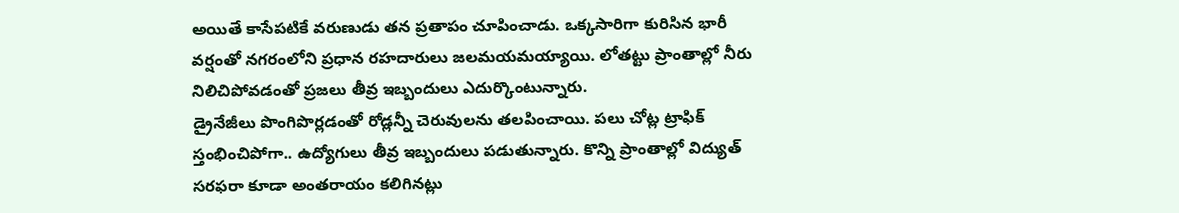అయితే కాసేపటికే వరుణుడు తన ప్రతాపం చూపించాడు. ఒక్కసారిగా కురిసిన భారీ వర్షంతో నగరంలోని ప్రధాన రహదారులు జలమయమయ్యాయి. లోతట్టు ప్రాంతాల్లో నీరు నిలిచిపోవడంతో ప్రజలు తీవ్ర ఇబ్బందులు ఎదుర్కొంటున్నారు.
డ్రైనేజీలు పొంగిపొర్లడంతో రోడ్లన్నీ చెరువులను తలపించాయి. పలు చోట్ల ట్రాఫిక్ స్తంభించిపోగా.. ఉద్యోగులు తీవ్ర ఇబ్బందులు పడుతున్నారు. కొన్ని ప్రాంతాల్లో విద్యుత్ సరఫరా కూడా అంతరాయం కలిగినట్లు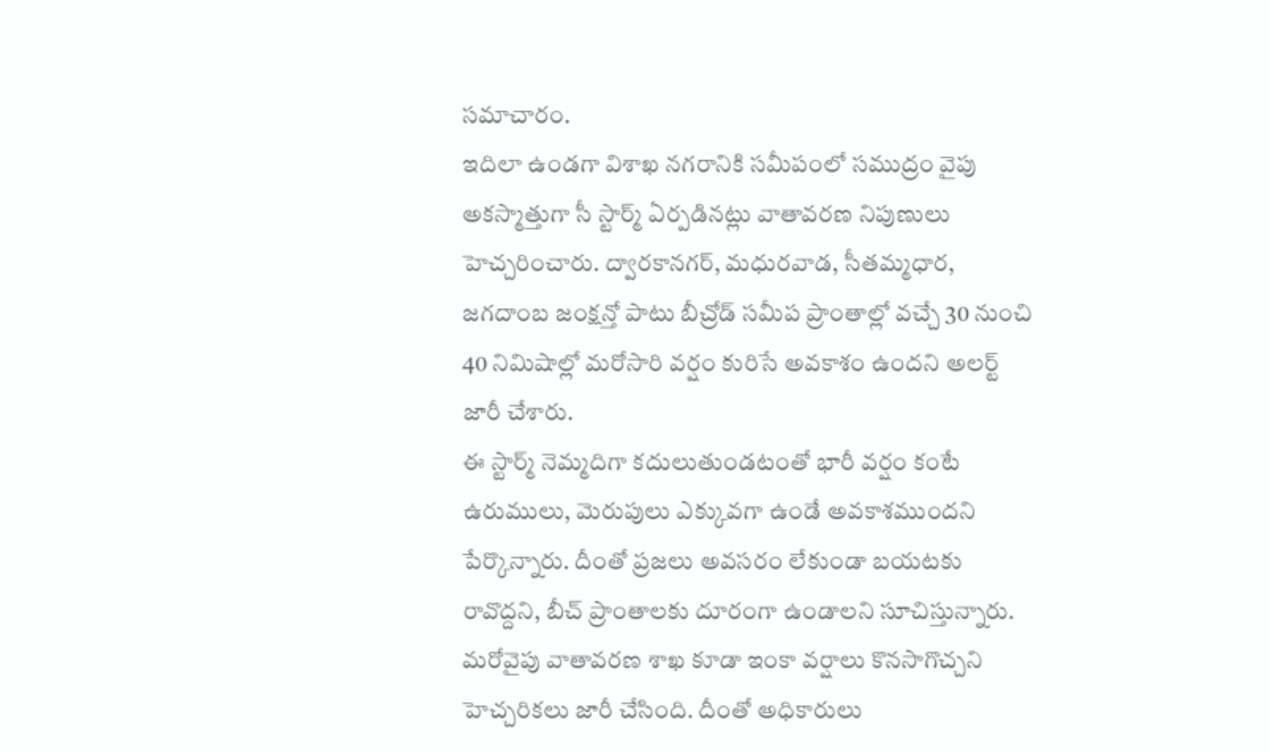సమాచారం.
ఇదిలా ఉండగా విశాఖ నగరానికి సమీపంలో సముద్రం వైపు అకస్మాత్తుగా సీ స్టార్మ్ ఏర్పడినట్లు వాతావరణ నిపుణులు హెచ్చరించారు. ద్వారకానగర్, మధురవాడ, సీతమ్మధార, జగదాంబ జంక్షన్తో పాటు బీచ్రోడ్ సమీప ప్రాంతాల్లో వచ్చే 30 నుంచి 40 నిమిషాల్లో మరోసారి వర్షం కురిసే అవకాశం ఉందని అలర్ట్ జారీ చేశారు.
ఈ స్టార్మ్ నెమ్మదిగా కదులుతుండటంతో భారీ వర్షం కంటే ఉరుములు, మెరుపులు ఎక్కువగా ఉండే అవకాశముందని పేర్కొన్నారు. దీంతో ప్రజలు అవసరం లేకుండా బయటకు రావొద్దని, బీచ్ ప్రాంతాలకు దూరంగా ఉండాలని సూచిస్తున్నారు. మరోవైపు వాతావరణ శాఖ కూడా ఇంకా వర్షాలు కొనసాగొచ్చని హెచ్చరికలు జారీ చేసింది. దీంతో అధికారులు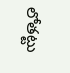లోతట్టు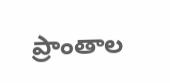ప్రాంతాల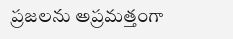ప్రజలను అప్రమత్తంగా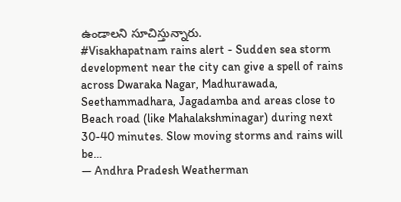ఉండాలని సూచిస్తున్నారు.
#Visakhapatnam rains alert - Sudden sea storm development near the city can give a spell of rains across Dwaraka Nagar, Madhurawada, Seethammadhara, Jagadamba and areas close to Beach road (like Mahalakshminagar) during next 30-40 minutes. Slow moving storms and rains will be…
— Andhra Pradesh Weatherman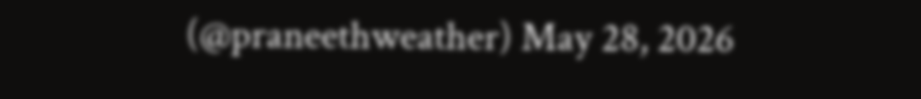(@praneethweather) May 28, 2026